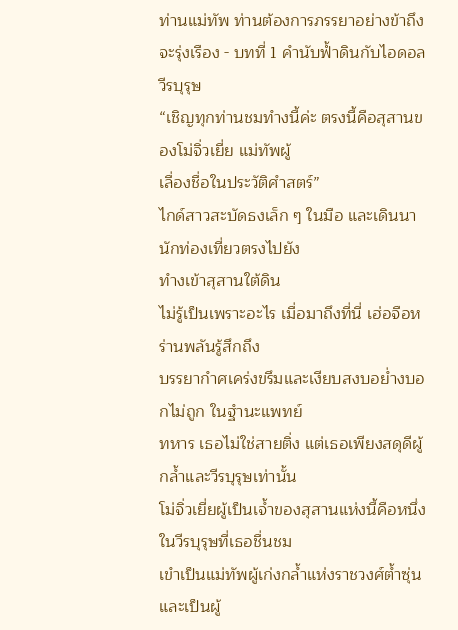ท่านแม่ทัพ ท่านต้องการภรรยาอย่างข้าถึงจะรุ่งเรือง - บทที่ 1 คำนับฟ้ำดินกับไอดอลวีรบุรุษ
“เชิญทุกท่านชมทำงนี้ค่ะ ตรงนี้คือสุสานของโม่จิ่วเยี่ย แม่ทัพผู้
เลื่องชื่อในประวัติศำสตร์”
ไกด์สาวสะบัดธงเล็ก ๆ ในมือ และเดินนานักท่องเที่ยวตรงไปยัง
ทำงเข้าสุสานใต้ดิน
ไม่รู้เป็นเพราะอะไร เมื่อมาถึงที่นี่ เฮ่อจือหร่านพลันรู้สึกถึง
บรรยากำศเคร่งขรึมและเงียบสงบอย่ำงบอกไม่ถูก ในฐำนะแพทย์
ทหาร เธอไม่ใช่สายติ่ง แต่เธอเพียงสดุดีผู้กล้ำและวีรบุรุษเท่านั้น
โม่จิ่วเยี่ยผู้เป็นเจ้ำของสุสานแห่งนี้คือหนึ่งในวีรบุรุษที่เธอชื่นชม
เขำเป็นแม่ทัพผู้เก่งกล้ำแห่งราชวงศ์ต้ำซุ่น และเป็นผู้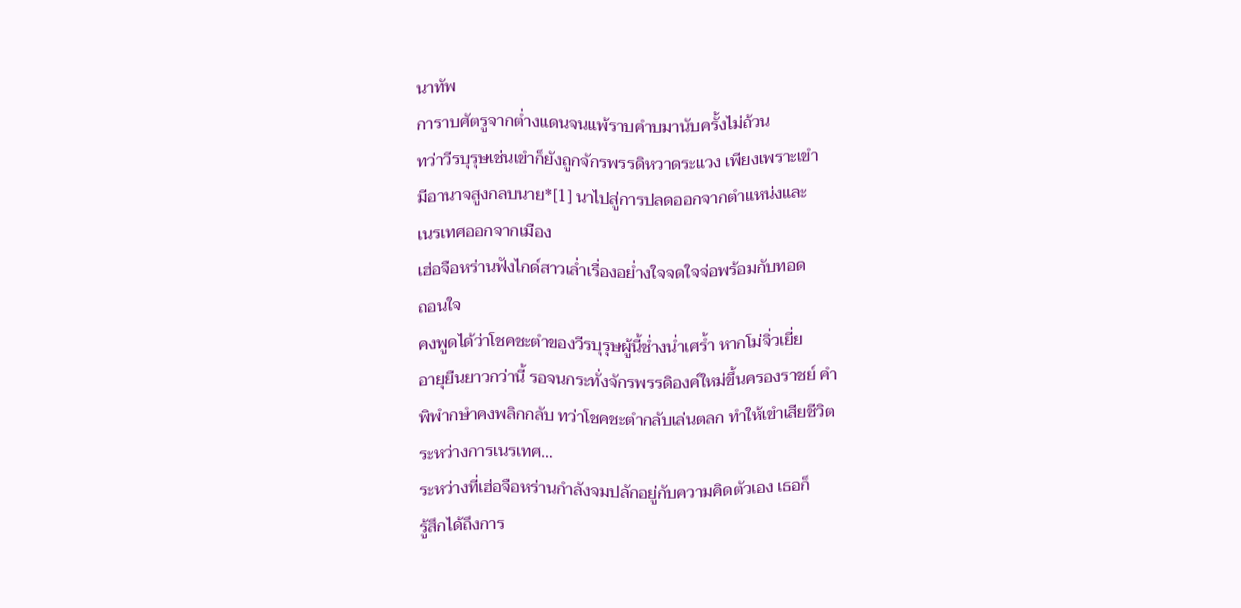นาทัพ
การาบศัตรูจากต่ำงแดนจนแพ้ราบคำบมานับครั้งไม่ถ้วน
ทว่าวีรบุรุษเช่นเขำก็ยังถูกจักรพรรดิหวาดระแวง เพียงเพราะเขำ
มีอานาจสูงกลบนาย*[1] นาไปสู่การปลดออกจากตำแหน่งและ
เนรเทศออกจากเมือง
เฮ่อจือหร่านฟังไกด์สาวเล่ำเรื่องอย่ำงใจจดใจจ่อพร้อมกับทอด
ถอนใจ
คงพูดได้ว่าโชคชะตำของวีรบุรุษผู้นี้ช่ำงน่ำเศร้ำ หากโม่จิ่วเยี่ย
อายุยืนยาวกว่านี้ รอจนกระทั่งจักรพรรดิองค์ใหม่ขึ้นครองราชย์ คำ
พิพำกษำคงพลิกกลับ ทว่าโชคชะตำกลับเล่นตลก ทำให้เขำเสียชีวิต
ระหว่างการเนรเทศ…
ระหว่างที่เฮ่อจือหร่านกำลังจมปลักอยู่กับความคิดตัวเอง เธอก็
รู้สึกได้ถึงการ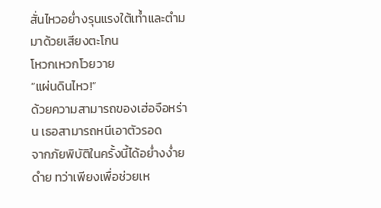สั่นไหวอย่ำงรุนแรงใต้เท้ำและตำมมาด้วยเสียงตะโกน
โหวกเหวกโวยวาย
“แผ่นดินไหว!”
ด้วยความสามารถของเฮ่อจือหร่าน เธอสามารถหนีเอาตัวรอด
จากภัยพิบัติในครั้งนี้ได้อย่ำงง่ำยดำย ทว่าเพียงเพื่อช่วยเห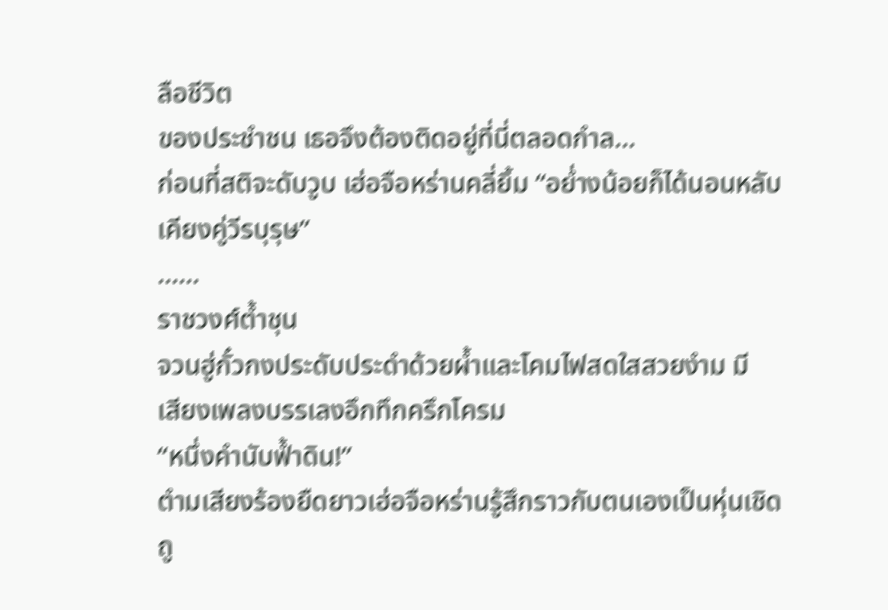ลือชีวิต
ของประชำชน เธอจึงต้องติดอยู่ที่นี่ตลอดกำล…
ก่อนที่สติจะดับวูบ เฮ่อจือหร่านคลี่ยิ้ม “อย่ำงน้อยก็ได้นอนหลับ
เคียงคู่วีรบุรุษ”
……
ราชวงศ์ต้ำชุน
จวนฮู่กั๋วกงประดับประดำด้วยผ้ำและโคมไฟสดใสสวยงำม มี
เสียงเพลงบรรเลงอึกทึกครึกโครม
“หนึ่งคำนับฟ้ำดิน!”
ตำมเสียงร้องยืดยาวเฮ่อจือหร่านรู้สึกราวกับตนเองเป็นหุ่นเชิด
ถู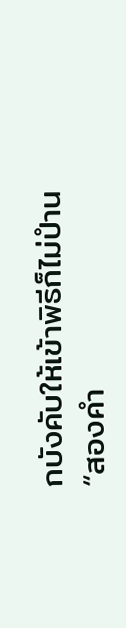กบังคับให้เข้าพิธีก็ไม่ปำน
“สองคำ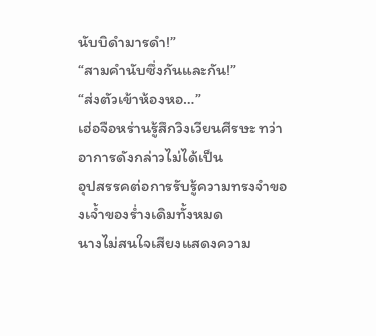นับบิดำมารดำ!”
“สามคำนับซึ่งกันและกัน!”
“ส่งตัวเข้าห้องหอ…”
เฮ่อจือหร่านรู้สึกวิงเวียนศีรษะ ทว่าอาการดังกล่าวไม่ได้เป็น
อุปสรรคต่อการรับรู้ความทรงจำของเจ้ำของร่ำงเดิมทั้งหมด
นางไม่สนใจเสียงแสดงความ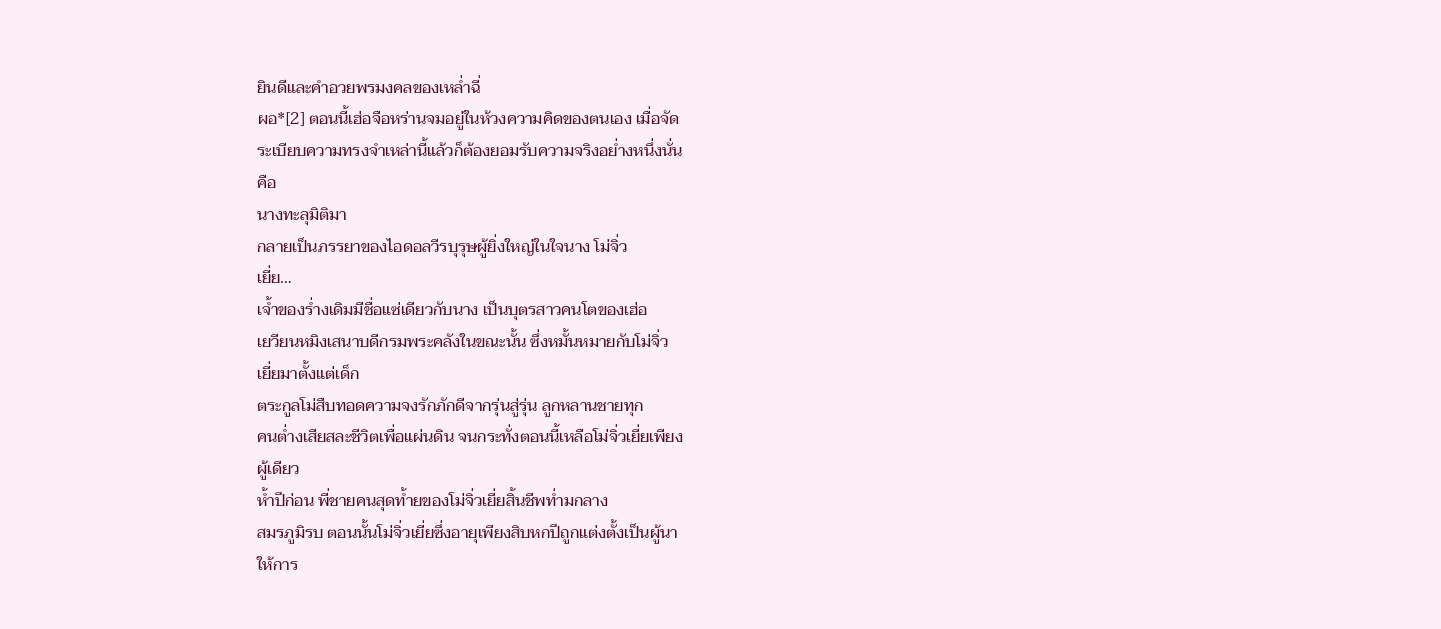ยินดีและคำอวยพรมงคลของเหล่ำฉี่
ผอ*[2] ตอนนี้เฮ่อจือหร่านจมอยู่ในห้วงความคิดของตนเอง เมื่อจัด
ระเบียบความทรงจำเหล่านี้แล้วก็ต้องยอมรับความจริงอย่ำงหนึ่งนั่น
คือ
นางทะลุมิติมา
กลายเป็นภรรยาของไอดอลวีรบุรุษผู้ยิ่งใหญ่ในใจนาง โม่จิ่ว
เยี่ย…
เจ้ำของร่ำงเดิมมีชื่อแซ่เดียวกับนาง เป็นบุตรสาวคนโตของเฮ่อ
เยวียนหมิงเสนาบดีกรมพระคลังในขณะนั้น ซึ่งหมั้นหมายกับโม่จิ่ว
เยี่ยมาตั้งแต่เด็ก
ตระกูลโม่สืบทอดความจงรักภักดีจากรุ่นสู่รุ่น ลูกหลานชายทุก
คนต่ำงเสียสละชีวิตเพื่อแผ่นดิน จนกระทั่งตอนนี้เหลือโม่จิ่วเยี่ยเพียง
ผู้เดียว
ห้ำปีก่อน พี่ชายคนสุดท้ำยของโม่จิ่วเยี่ยสิ้นชีพท่ำมกลาง
สมรภูมิรบ ตอนนั้นโม่จิ่วเยี่ยซึ่งอายุเพียงสิบหกปีถูกแต่งตั้งเป็นผู้นา
ให้การ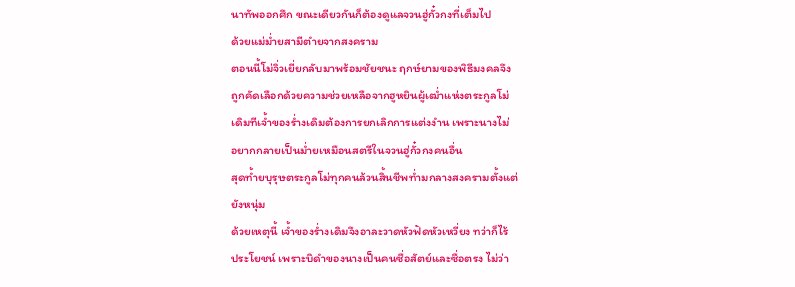นาทัพออกศึก ขณะเดียวกันก็ต้องดูแลจวนฮู่กั๋วกงที่เต็มไป
ด้วยแม่ม่ำยสามีตำยจากสงคราม
ตอนนี้โม่จิ่วเยี่ยกลับมาพร้อมชัยชนะ ฤกษ์ยามของพิธีมงคลจึง
ถูกคัดเลือกด้วยความช่วยเหลือจากฮูหยินผู้เฒ่ำแห่งตระกูลโม่
เดิมทีเจ้ำของร่ำงเดิมต้องการยกเลิกการแต่งงำน เพราะนางไม่
อยากกลายเป็นม่ำยเหมือนสตรีในจวนฮู่กั๋วกงคนอื่น
สุดท้ำยบุรุษตระกูลโม่ทุกคนล้วนสิ้นชีพท่ำมกลางสงครามตั้งแต่
ยังหนุ่ม
ด้วยเหตุนี้ เจ้ำของร่ำงเดิมจึงอาละวาดหัวฟัดหัวเหวี่ยง ทว่าก็ไร้
ประโยชน์ เพราะบิดำของนางเป็นคนซื่อสัตย์และซื่อตรง ไม่ว่า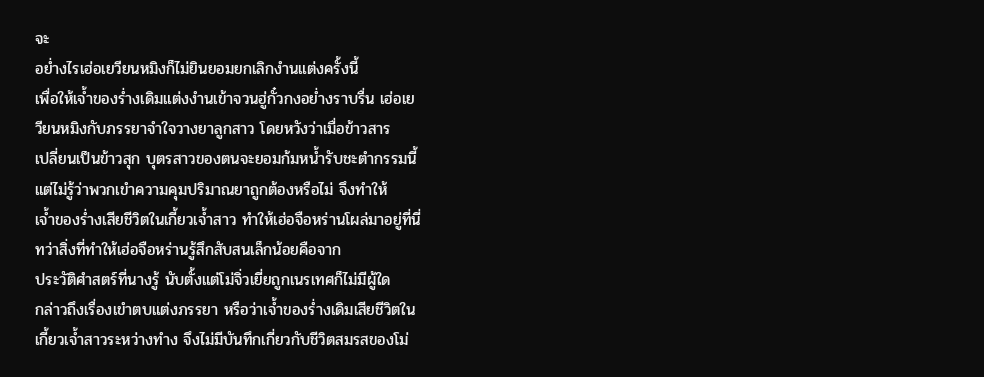จะ
อย่ำงไรเฮ่อเยวียนหมิงก็ไม่ยินยอมยกเลิกงำนแต่งครั้งนี้
เพื่อให้เจ้ำของร่ำงเดิมแต่งงำนเข้าจวนฮู่กั๋วกงอย่ำงราบรื่น เฮ่อเย
วียนหมิงกับภรรยาจำใจวางยาลูกสาว โดยหวังว่าเมื่อข้าวสาร
เปลี่ยนเป็นข้าวสุก บุตรสาวของตนจะยอมก้มหน้ำรับชะตำกรรมนี้
แต่ไม่รู้ว่าพวกเขำความคุมปริมาณยาถูกต้องหรือไม่ จึงทำให้
เจ้ำของร่ำงเสียชีวิตในเกี้ยวเจ้ำสาว ทำให้เฮ่อจือหร่านโผล่มาอยู่ที่นี่
ทว่าสิ่งที่ทำให้เฮ่อจือหร่านรู้สึกสับสนเล็กน้อยคือจาก
ประวัติศำสตร์ที่นางรู้ นับตั้งแต่โม่จิ่วเยี่ยถูกเนรเทศก็ไม่มีผู้ใด
กล่าวถึงเรื่องเขำตบแต่งภรรยา หรือว่าเจ้ำของร่ำงเดิมเสียชีวิตใน
เกี้ยวเจ้ำสาวระหว่างทำง จึงไม่มีบันทึกเกี่ยวกับชีวิตสมรสของโม่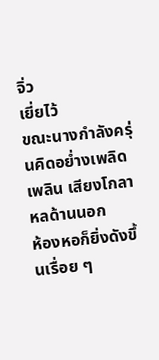จิ่ว
เยี่ยไว้
ขณะนางกำลังครุ่นคิดอย่ำงเพลิดเพลิน เสียงโกลาหลด้านนอก
ห้องหอก็ยิ่งดังขึ้นเรื่อย ๆ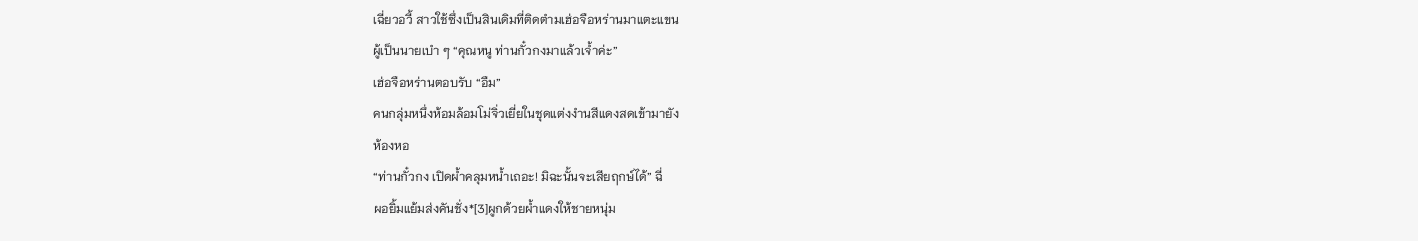เฉี่ยวอวี้ สาวใช้ซึ่งเป็นสินเดิมที่ติดตำมเฮ่อจือหร่านมาแตะแขน
ผู้เป็นนายเบำ ๆ “คุณหนู ท่านกั๋วกงมาแล้วเจ้ำค่ะ”
เฮ่อจือหร่านตอบรับ “อืม”
คนกลุ่มหนึ่งห้อมล้อมโม่จิ่วเยี่ยในชุดแต่งงำนสีแดงสดเข้ามายัง
ห้องหอ
“ท่านกั๋วกง เปิดผ้ำคลุมหน้ำเถอะ! มิฉะนั้นจะเสียฤกษ์ได้” ฉี่
ผอยิ้มแย้มส่งคันชั่ง*[3]ผูกด้วยผ้ำแดงให้ชายหนุ่ม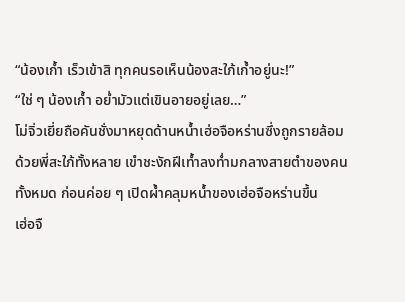“น้องเก้ำ เร็วเข้าสิ ทุกคนรอเห็นน้องสะใภ้เก้ำอยู่นะ!”
“ใช่ ๆ น้องเก้ำ อย่ำมัวแต่เขินอายอยู่เลย…”
โม่จิ่วเยี่ยถือคันชั่งมาหยุดด้านหน้ำเฮ่อจือหร่านซึ่งถูกรายล้อม
ด้วยพี่สะใภ้ทั้งหลาย เขำชะงักฝีเท้ำลงท่ำมกลางสายตำของคน
ทั้งหมด ก่อนค่อย ๆ เปิดผ้ำคลุมหน้ำของเฮ่อจือหร่านขึ้น
เฮ่อจื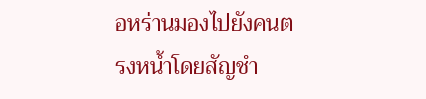อหร่านมองไปยังคนตรงหน้ำโดยสัญชำ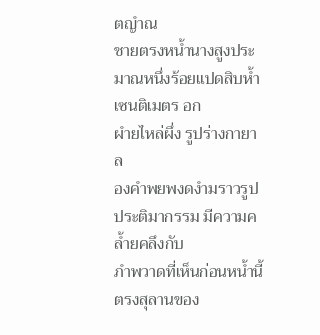ตญำณ
ชายตรงหน้ำนางสูงประมาณหนึ่งร้อยแปดสิบห้ำเซนติเมตร อก
ผำยไหล่ผึ่ง รูปร่างกายาล
องคำพยพงดงำมราวรูปประติมากรรม มีความคล้ำยคลึงกับ
ภำพวาดที่เห็นก่อนหน้ำนี้ตรงสุลานของ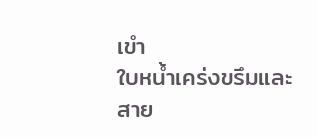เขำ
ใบหน้ำเคร่งขรึมและสาย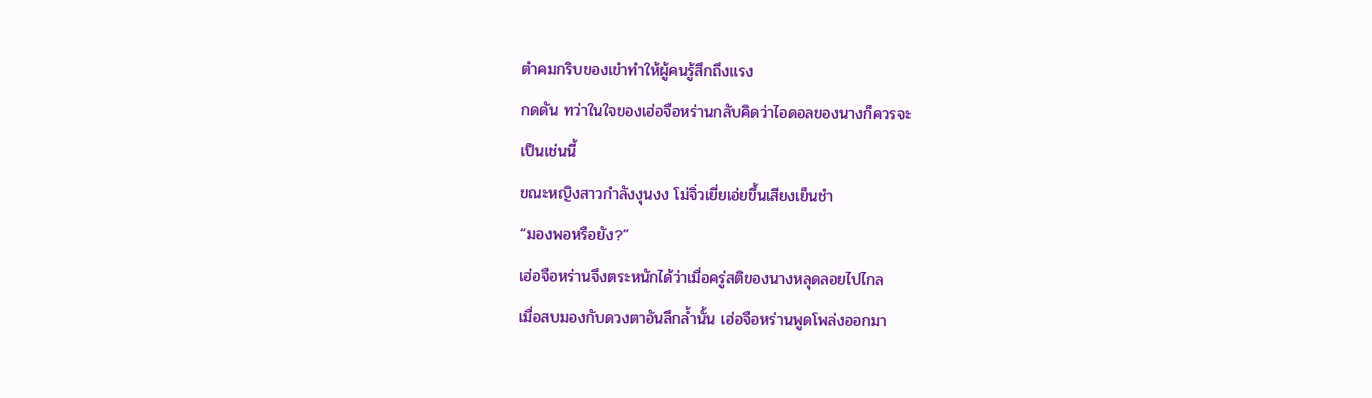ตำคมกริบของเขำทำให้ผู้คนรู้สึกถึงแรง
กดดัน ทว่าในใจของเฮ่อจือหร่านกลับคิดว่าไอดอลของนางก็ควรจะ
เป็นเช่นนี้
ขณะหญิงสาวกำลังงุนงง โม่จิ่วเยี่ยเอ่ยขึ้นเสียงเย็นชำ
“มองพอหรือยัง?”
เฮ่อจือหร่านจึงตระหนักได้ว่าเมื่อครู่สติของนางหลุดลอยไปไกล
เมื่อสบมองกับดวงตาอันลึกล้ำนั้น เฮ่อจือหร่านพูดโพล่งออกมา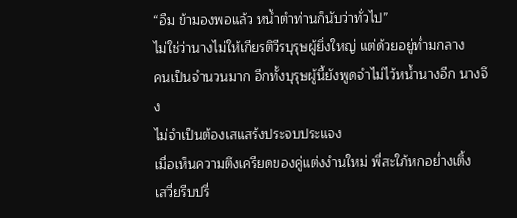“อืม ข้ามองพอแล้ว หน้ำตำท่านก็นับว่าทั่วไป”
ไม่ใช่ว่านางไม่ให้เกียรติวีรบุรุษผู้ยิ่งใหญ่ แต่ด้วยอยู่ท่ำมกลาง
คนเป็นจำนวนมาก อีกทั้งบุรุษผู้นี้ยังพูดจำไม่ไว้หน้ำนางอีก นางจึง
ไม่จำเป็นต้องเสแสร้งประจบประแจง
เมื่อเห็นความตึงเครียดของคู่แต่งงำนใหม่ พี่สะใภ้หกอย่ำงเติ้ง
เสวี่ยรีบปรี่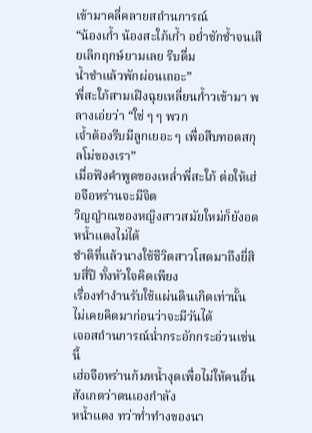เข้ามาคลี่คลายสถำนการณ์
“น้องเก้ำ น้องสะใภ้เก้ำ อย่ำชักช้ำจนเสียเลิกฤกษ์ยามเลย รีบดื่ม
น้ำชำแล้วพักผ่อนเถอะ”
พี่สะใภ้สามเฝิงฉุยเหลี่ยนก้ำวเข้ามา พลางเอ่ยว่า “ใช่ ๆ ๆ พวก
เจ้ำต้องรีบมีลูกเยอะ ๆ เพื่อสืบทอดสกุลโม่ของเรา”
เมื่อฟังคำพูดของเหล่ำพี่สะใภ้ ต่อให้เฮ่อจือหร่านจะมีจิต
วิญญำณของหญิงสาวสมัยใหม่ก็ยังอดหน้ำแดงไม่ได้
ชำติที่แล้วนางใช้ชีวิตสาวโสดมาถึงยี่สิบสี่ปี ทั้งหัวใจคิดเพียง
เรื่องทำงำนรับใช้แผ่นดินเกิดเท่านั้น ไม่เคยคิดมาก่อนว่าจะมีวันได้
เจอสถำนการณ์น่ำกระอักกระอ่วนเช่นนี้
เฮ่อจือหร่านก้มหน้ำงุดเพื่อไม่ให้คนอื่นสังเกตว่าตนเองกำลัง
หน้ำแดง ทว่าท่ำทำงของนา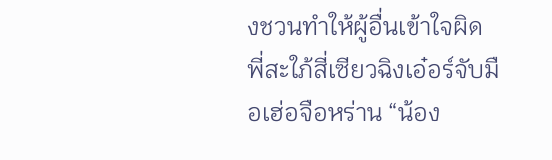งชวนทำให้ผู้อื่นเข้าใจผิด
พี่สะใภ้สี่เซียวฉิงเอ๋อร์จับมือเฮ่อจือหร่าน “น้อง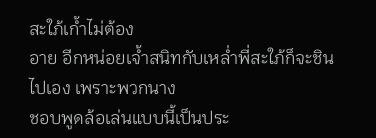สะใภ้เก้ำไม่ต้อง
อาย อีกหน่อยเจ้ำสนิทกับเหล่ำพี่สะใภ้ก็จะชินไปเอง เพราะพวกนาง
ชอบพูดล้อเล่นแบบนี้เป็นประ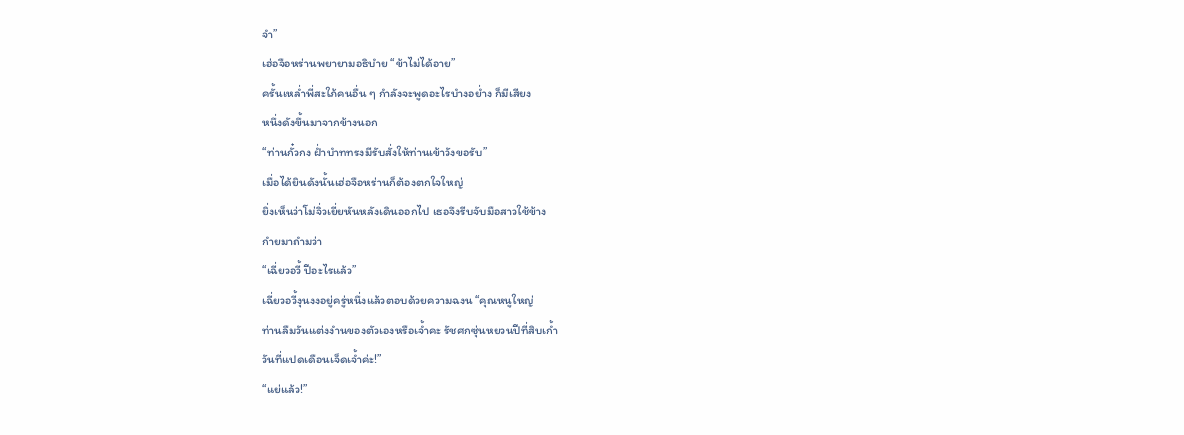จำ”
เฮ่อจือหร่านพยายามอธิบำย “ข้าไม่ได้อาย”
ครั้นเหล่ำพี่สะใภ้คนอื่น ๆ กำลังจะพูดอะไรบำงอย่ำง ก็มีเสียง
หนึ่งดังขึ้นมาจากข้างนอก
“ท่านกั๋วกง ฝ่ำบำททรงมีรับสั่งให้ท่านเข้าวังขอรับ”
เมื่อได้ยินดังนั้นเฮ่อจือหร่านก็ต้องตกใจใหญ่
ยิ่งเห็นว่าโม่จิ่วเยี่ยหันหลังเดินออกไป เธอจึงรีบจับมือสาวใช้ข้าง
กำยมาถำมว่า
“เฉี่ยวอวี้ ปีอะไรแล้ว”
เฉี่ยวอวี้งุนงงอยู่ครู่หนึ่งแล้วตอบด้วยความฉงน “คุณหนูใหญ่
ท่านลืมวันแต่งงำนของตัวเองหรือเจ้ำคะ รัชศกซุ่นหยวนปีที่สิบเก้ำ
วันที่แปดเดือนเจ็ดเจ้ำค่ะ!”
“แย่แล้ว!”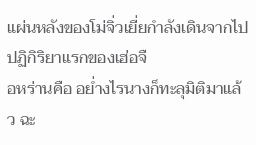แผ่นหลังของโม่จิ่วเยี่ยกำลังเดินจากไป ปฏิกิริยาแรกของเฮ่อจื
อหร่านคือ อย่ำงไรนางก็ทะลุมิติมาแล้ว ฉะ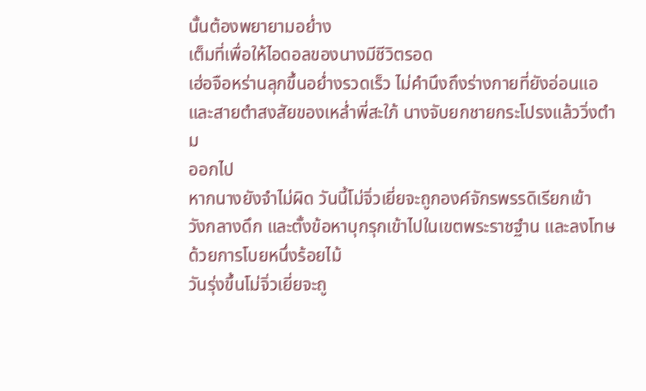นั้นต้องพยายามอย่ำง
เต็มที่เพื่อให้ไอดอลของนางมีชีวิตรอด
เฮ่อจือหร่านลุกขึ้นอย่ำงรวดเร็ว ไม่คำนึงถึงร่างกายที่ยังอ่อนแอ
และสายตำสงสัยของเหล่ำพี่สะใภ้ นางจับยกชายกระโปรงแล้ววิ่งตำม
ออกไป
หากนางยังจำไม่ผิด วันนี้โม่จิ่วเยี่ยจะถูกองค์จักรพรรดิเรียกเข้า
วังกลางดึก และตั้งข้อหาบุกรุกเข้าไปในเขตพระราชฐำน และลงโทษ
ด้วยการโบยหนึ่งร้อยไม้
วันรุ่งขึ้นโม่จิ่วเยี่ยจะถู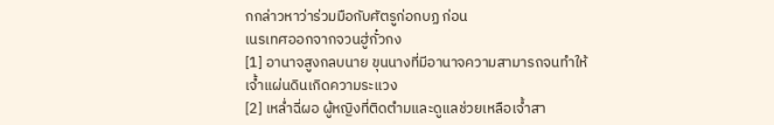กกล่าวหาว่าร่วมมือกับศัตรูก่อกบฏ ก่อน
เนรเทศออกจากจวนฮู่กั๋วกง
[1] อานาจสูงกลบนาย ขุนนางที่มีอานาจความสามารถจนทำให้
เจ้ำแผ่นดินเกิดความระแวง
[2] เหล่ำฉี่ผอ ผู้หญิงที่ติดตำมและดูแลช่วยเหลือเจ้ำสา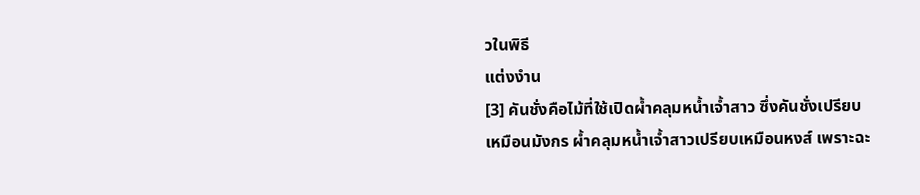วในพิธี
แต่งงำน
[3] คันชั่งคือไม้ที่ใช้เปิดผ้ำคลุมหน้ำเจ้ำสาว ซึ่งคันชั่งเปรียบ
เหมือนมังกร ผ้ำคลุมหน้ำเจ้ำสาวเปรียบเหมือนหงส์ เพราะฉะ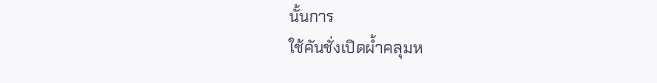นั้นการ
ใช้คันชั่งเปิดผ้ำคลุมห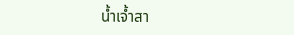น้ำเจ้ำสา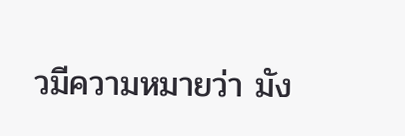วมีความหมายว่า มัง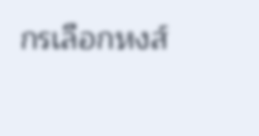กรเลือกหงส์